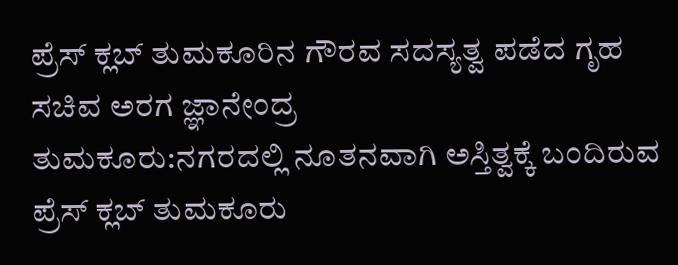ಪ್ರೆಸ್ ಕ್ಲಬ್ ತುಮಕೂರಿನ ಗೌರವ ಸದಸ್ಯತ್ವ ಪಡೆದ ಗೃಹ ಸಚಿವ ಅರಗ ಜ್ಞಾನೇಂದ್ರ
ತುಮಕೂರು:ನಗರದಲ್ಲಿ ನೂತನವಾಗಿ ಅಸ್ತಿತ್ವಕ್ಕೆ ಬಂದಿರುವ ಪ್ರೆಸ್ ಕ್ಲಬ್ ತುಮಕೂರು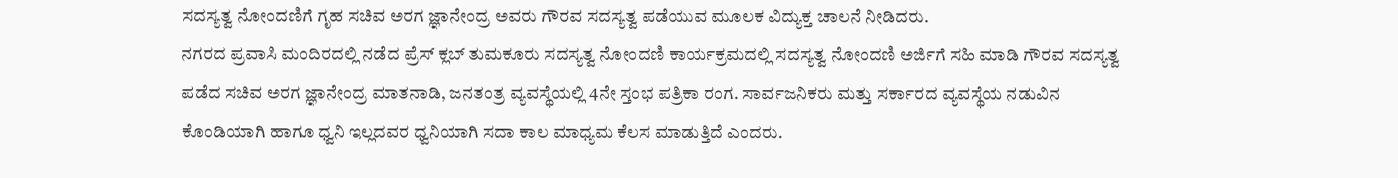ಸದಸ್ಯತ್ವ ನೋಂದಣಿಗೆ ಗೃಹ ಸಚಿವ ಅರಗ ಜ್ಞಾನೇಂದ್ರ ಅವರು ಗೌರವ ಸದಸ್ಯತ್ವ ಪಡೆಯುವ ಮೂಲಕ ವಿದ್ಯುಕ್ತ ಚಾಲನೆ ನೀಡಿದರು.
ನಗರದ ಪ್ರವಾಸಿ ಮಂದಿರದಲ್ಲಿ ನಡೆದ ಪ್ರೆಸ್ ಕ್ಲಬ್ ತುಮಕೂರು ಸದಸ್ಯತ್ವ ನೋಂದಣಿ ಕಾರ್ಯಕ್ರಮದಲ್ಲಿ ಸದಸ್ಯತ್ವ ನೋಂದಣಿ ಅರ್ಜಿಗೆ ಸಹಿ ಮಾಡಿ ಗೌರವ ಸದಸ್ಯತ್ವ ಪಡೆದ ಸಚಿವ ಅರಗ ಜ್ಞಾನೇಂದ್ರ ಮಾತನಾಡಿ, ಜನತಂತ್ರ ವ್ಯವಸ್ಥೆಯಲ್ಲಿ 4ನೇ ಸ್ತಂಭ ಪತ್ರಿಕಾ ರಂಗ. ಸಾರ್ವಜನಿಕರು ಮತ್ತು ಸರ್ಕಾರದ ವ್ಯವಸ್ಥೆಯ ನಡುವಿನ ಕೊಂಡಿಯಾಗಿ ಹಾಗೂ ಧ್ವನಿ ಇಲ್ಲದವರ ಧ್ವನಿಯಾಗಿ ಸದಾ ಕಾಲ ಮಾಧ್ಯಮ ಕೆಲಸ ಮಾಡುತ್ತಿದೆ ಎಂದರು.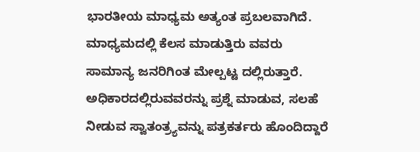ಭಾರತೀಯ ಮಾಧ್ಯಮ ಅತ್ಯಂತ ಪ್ರಬಲವಾಗಿದೆ. ಮಾಧ್ಯಮದಲ್ಲಿ ಕೆಲಸ ಮಾಡುತ್ತಿರು ವವರು ಸಾಮಾನ್ಯ ಜನರಿಗಿಂತ ಮೇಲ್ಪಟ್ಟ ದಲ್ಲಿರುತ್ತಾರೆ. ಅಧಿಕಾರದಲ್ಲಿರುವವರನ್ನು ಪ್ರಶ್ನೆ ಮಾಡುವ, ಸಲಹೆ ನೀಡುವ ಸ್ವಾತಂತ್ರ್ಯವನ್ನು ಪತ್ರಕರ್ತರು ಹೊಂದಿದ್ದಾರೆ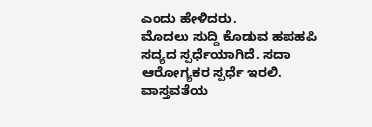ಎಂದು ಹೇಳಿದರು.
ಮೊದಲು ಸುದ್ದಿ ಕೊಡುವ ಹಪಹಪಿ ಸದ್ಯದ ಸ್ಪರ್ಧೆಯಾಗಿದೆ. ಸದಾ ಆರೋಗ್ಯಕರ ಸ್ಪರ್ಧೆ ಇರಲಿ. ವಾಸ್ತವತೆಯ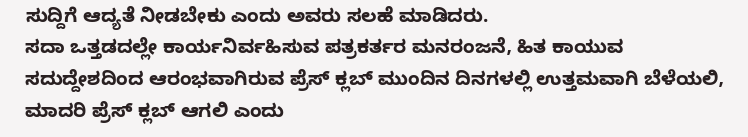ಸುದ್ದಿಗೆ ಆದ್ಯತೆ ನೀಡಬೇಕು ಎಂದು ಅವರು ಸಲಹೆ ಮಾಡಿದರು.
ಸದಾ ಒತ್ತಡದಲ್ಲೇ ಕಾರ್ಯನಿರ್ವಹಿಸುವ ಪತ್ರಕರ್ತರ ಮನರಂಜನೆ, ಹಿತ ಕಾಯುವ ಸದುದ್ದೇಶದಿಂದ ಆರಂಭವಾಗಿರುವ ಪ್ರೆಸ್ ಕ್ಲಬ್ ಮುಂದಿನ ದಿನಗಳಲ್ಲಿ ಉತ್ತಮವಾಗಿ ಬೆಳೆಯಲಿ, ಮಾದರಿ ಪ್ರೆಸ್ ಕ್ಲಬ್ ಆಗಲಿ ಎಂದು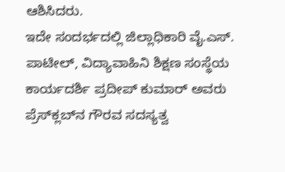ಆಶಿಸಿದರು.
ಇದೇ ಸಂದರ್ಭದಲ್ಲಿ ಜಿಲ್ಲಾಧಿಕಾರಿ ವೈ.ಎಸ್. ಪಾಟೀಲ್, ವಿದ್ಯಾವಾಹಿನಿ ಶಿಕ್ಷಣ ಸಂಸ್ಥೆಯ ಕಾರ್ಯದರ್ಶಿ ಪ್ರದೀಪ್‌ ಕುಮಾರ್ ಅವರು ಪ್ರೆಸ್‌ಕ್ಲಬ್‌ನ ಗೌರವ ಸದಸ್ಯತ್ವ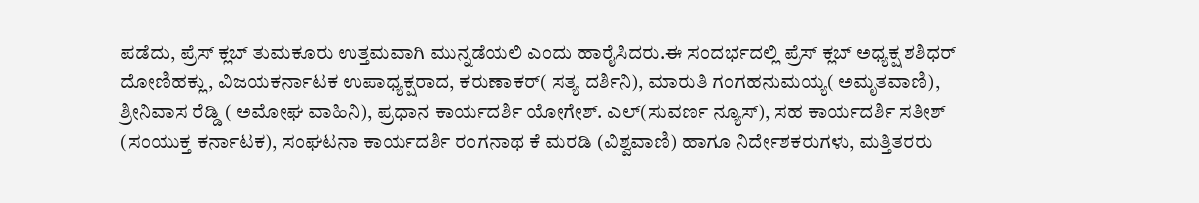ಪಡೆದು, ಪ್ರೆಸ್ ಕ್ಲಬ್ ತುಮಕೂರು ಉತ್ತಮವಾಗಿ ಮುನ್ನಡೆಯಲಿ ಎಂದು ಹಾರೈಸಿದರು.ಈ ಸಂದರ್ಭದಲ್ಲಿ ಪ್ರೆಸ್ ಕ್ಲಬ್ ಅಧ್ಯಕ್ಷ ಶಶಿಧರ್ ದೋಣಿಹಕ್ಲು, ವಿಜಯಕರ್ನಾಟಕ ಉಪಾಧ್ಯಕ್ಷರಾದ, ಕರುಣಾಕರ್( ಸತ್ಯ ದರ್ಶಿನಿ), ಮಾರುತಿ ಗಂಗಹನುಮಯ್ಯ( ಅಮೃತವಾಣಿ), ಶ್ರೀನಿವಾಸ ರೆಡ್ಡಿ ( ಅಮೋಘ ವಾಹಿನಿ), ಪ್ರಧಾನ ಕಾರ್ಯದರ್ಶಿ ಯೋಗೇಶ್. ಎಲ್(ಸುವರ್ಣ ನ್ಯೂಸ್), ಸಹ ಕಾರ್ಯದರ್ಶಿ ಸತೀಶ್ (ಸಂಯುಕ್ತ ಕರ್ನಾಟಕ), ಸಂಘಟನಾ ಕಾರ್ಯದರ್ಶಿ ರಂಗನಾಥ ಕೆ ಮರಡಿ (ವಿಶ್ವವಾಣಿ) ಹಾಗೂ ನಿರ್ದೇಶಕರುಗಳು, ಮತ್ತಿತರರು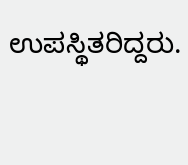ಉಪಸ್ಥಿತರಿದ್ದರು.